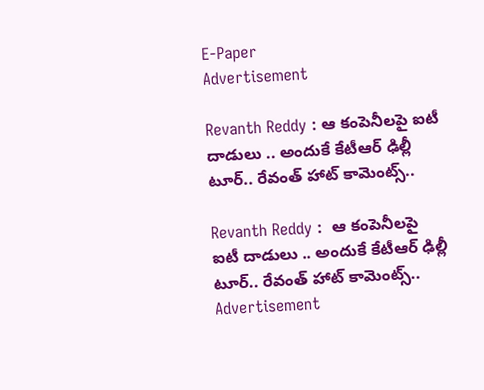E-Paper
Advertisement

Revanth Reddy : ఆ కంపెనీలపై ఐటీ దాడులు .. అందుకే కేటీఆర్ ఢిల్లీ టూర్‌.. రేవంత్ హాట్ కామెంట్స్..

Revanth Reddy :  ఆ కంపెనీలపై ఐటీ దాడులు .. అందుకే కేటీఆర్ ఢిల్లీ టూర్‌.. రేవంత్ హాట్ కామెంట్స్..
Advertisement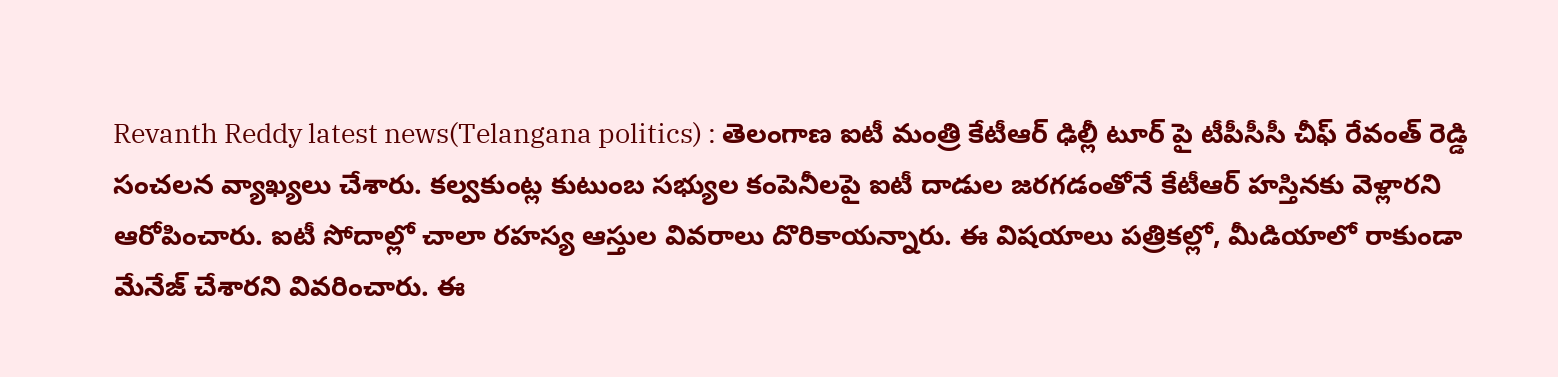Revanth Reddy latest news(Telangana politics) : తెలంగాణ ఐటీ మంత్రి కేటీఆర్ ఢిల్లీ టూర్ పై టీపీసీసీ చీఫ్ రేవంత్ రెడ్డి సంచలన వ్యాఖ్యలు చేశారు. కల్వకుంట్ల కుటుంబ సభ్యుల కంపెనీలపై ఐటీ దాడుల జరగడంతోనే కేటీఆర్ హస్తినకు వెళ్లారని ఆరోపించారు. ఐటీ సోదాల్లో చాలా రహస్య ఆస్తుల వివరాలు దొరికాయన్నారు. ఈ విషయాలు పత్రికల్లో, మీడియాలో రాకుండా మేనేజ్ చేశారని వివరించారు. ఈ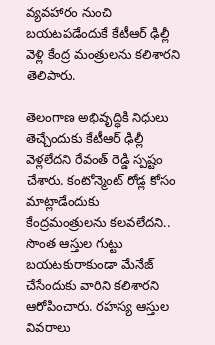వ్యవహారం నుంచి బయటపడేందుకే కేటీఆర్ ఢిల్లీ వెళ్లి కేంద్ర మంత్రులను కలిశారని తెలిపారు.

తెలంగాణ అభివృద్ధికి నిధులు తెచ్చేందుకు కేటీఆర్ ఢిల్లీ వెళ్లలేదని రేవంత్ రెడ్డి స్పష్టం చేశారు. కంటోన్మెంట్ రోడ్ల కోసం మాట్లాడేందుకు కేంద్రమంత్రులను కలవలేదని.. సొంత ఆస్తుల గుట్టు బయటకురాకుండా మేనేజ్ చేసేందుకు వారిని కలిశారని ఆరోపించారు. రహస్య ఆస్తుల వివరాలు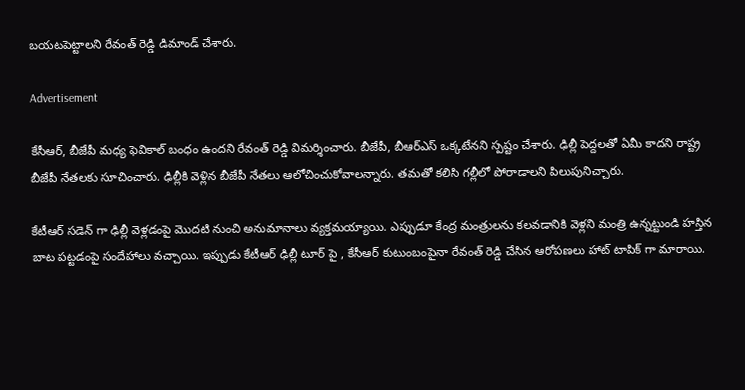బయటపెట్టాలని రేవంత్ రెడ్డి డిమాండ్ చేశారు.

Advertisement

కేసీఆర్, బీజేపీ మధ్య ఫెవికాల్ బంధం ఉందని రేవంత్ రెడ్డి విమర్శించారు. బీజేపీ, బీఆర్ఎస్ ఒక్కటేనని స్పష్టం చేశారు. ఢిల్లీ పెద్దలతో ఏమీ కాదని రాష్ట్ర బీజేపీ నేతలకు సూచించారు. ఢిల్లీకి వెళ్లిన బీజేపీ నేతలు ఆలోచించుకోవాలన్నారు. తమతో కలిసి గల్లీలో పోరాడాలని పిలుపునిచ్చారు.

కేటీఆర్ సడెన్ గా ఢిల్లీ వెళ్లడంపై మొదటి నుంచి అనుమానాలు వ్యక్తమయ్యాయి. ఎప్పుడూ కేంద్ర మంత్రులను కలవడానికి వెళ్లని మంత్రి ఉన్నట్టుండి హస్తిన బాట పట్టడంపై సందేహాలు వచ్చాయి. ఇప్పుడు కేటీఆర్ ఢిల్లీ టూర్ పై , కేసీఆర్ కుటుంబంపైనా రేవంత్ రెడ్డి చేసిన ఆరోపణలు హాట్ టాపిక్ గా మారాయి.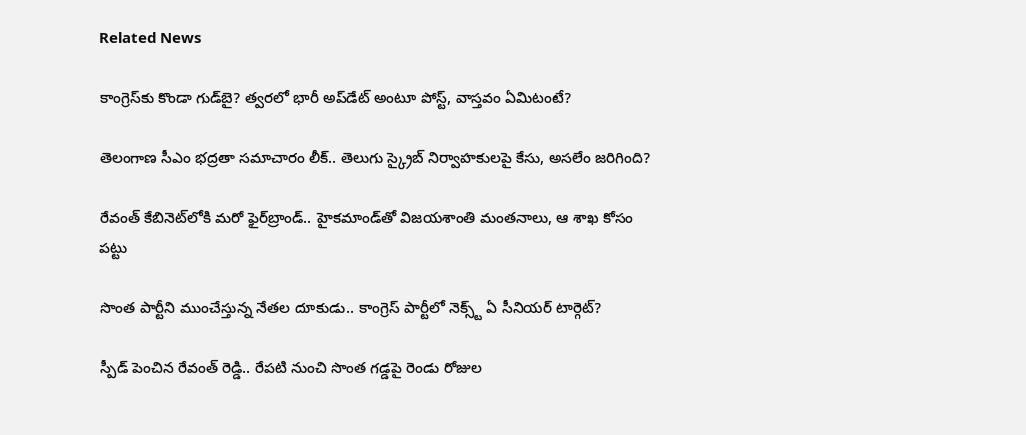Related News

కాంగ్రెస్‌కు కొండా‌ గుడ్‌బై? త్వరలో భారీ అప్‌డేట్ అంటూ పోస్ట్, వాస్తవం ఏమిటంటే?

తెలంగాణ సీఎం భద్రతా సమాచారం లీక్.. తెలుగు స్క్రైబ్ నిర్వాహకులపై కేసు, అసలేం జరిగింది?

రేవంత్‌ కేబినెట్‌లోకి మరో ఫైర్‌బ్రాండ్.. హైకమాండ్‌తో విజయశాంతి మంతనాలు, ఆ శాఖ కోసం పట్టు

సొంత పార్టీని ముంచేస్తున్న నేతల దూకుడు.. కాంగ్రెస్‌ పార్టీలో నెక్స్ట్ ఏ సీనియర్ టార్గెట్?

స్పీడ్ పెంచిన రేవంత్ రెడ్డి.. రేపటి నుంచి సొంత గడ్డపై రెండు రోజుల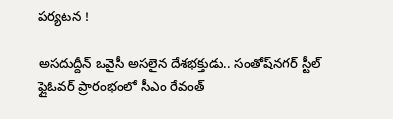పర్యటన !

అసదుద్దీన్ ఒవైసీ అసలైన దేశభక్తుడు.. సంతోష్‌నగర్ స్టీల్ ఫ్లైఓవర్ ప్రారంభంలో సీఎం రేవంత్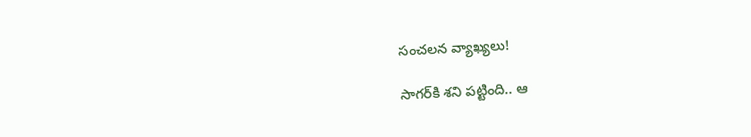సంచలన వ్యాఖ్యలు!

సాగర్‌కి శని పట్టింది.. ఆ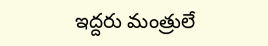ఇద్దరు మంత్రులే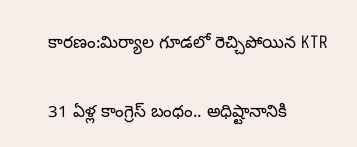కారణం:మిర్యాల గూడలో రెచ్చిపోయిన KTR

31 ఏళ్ల కాంగ్రెస్ బంధం.. అధిష్టానానికి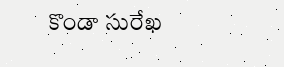కొండా సురేఖ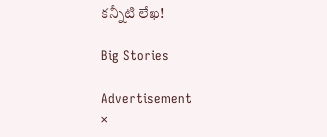కన్నీటి లేఖ!

Big Stories

Advertisement
×